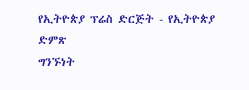የኢትዮጵያ ፕሬስ ድርጅት - የኢትዮጵያ ድምጽ
ግንኙነት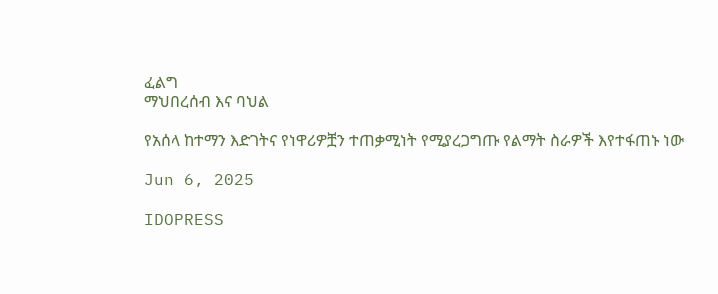ፈልግ
ማህበረሰብ እና ባህል

የአሰላ ከተማን እድገትና የነዋሪዎቿን ተጠቃሚነት የሚያረጋግጡ የልማት ስራዎች እየተፋጠኑ ነው

Jun 6, 2025

IDOPRESS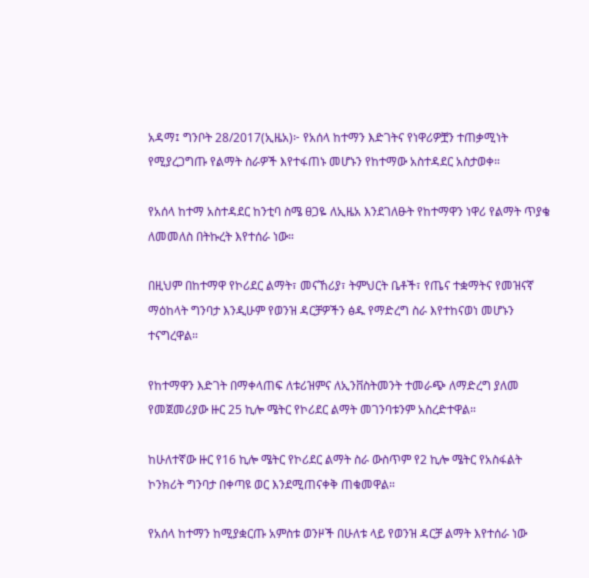አዳማ፤ ግንቦት 28/2017(ኢዜአ)፦ የአሰላ ከተማን እድገትና የነዋሪዎቿን ተጠቃሚነት የሚያረጋግጡ የልማት ስራዎች እየተፋጠኑ መሆኑን የከተማው አስተዳደር አስታወቀ።

የአሰላ ከተማ አስተዳደር ከንቲባ ስሜ ፀጋዬ ለኢዜአ እንደገለፁት የከተማዋን ነዋሪ የልማት ጥያቄ ለመመለስ በትኩረት እየተሰራ ነው።

በዚህም በከተማዋ የኮሪደር ልማት፣ መናኸሪያ፣ ትምህርት ቤቶች፣ የጤና ተቋማትና የመዝናኛ ማዕከላት ግንባታ እንዲሁም የወንዝ ዳርቻዎችን ፅዱ የማድረግ ስራ እየተከናወነ መሆኑን ተናግረዋል።

የከተማዋን እድገት በማቀላጠፍ ለቱሪዝምና ለኢንቨስትመንት ተመራጭ ለማድረግ ያለመ የመጀመሪያው ዙር 25 ኪሎ ሜትር የኮሪደር ልማት መገንባቱንም አስረድተዋል።

ከሁለተኛው ዙር የ16 ኪሎ ሜትር የኮሪደር ልማት ስራ ውስጥም የ2 ኪሎ ሜትር የአስፋልት ኮንክሪት ግንባታ በቀጣዩ ወር እንደሚጠናቀቅ ጠቁመዋል።

የአሰላ ከተማን ከሚያቋርጡ አምስቱ ወንዞች በሁለቱ ላይ የወንዝ ዳርቻ ልማት እየተሰራ ነው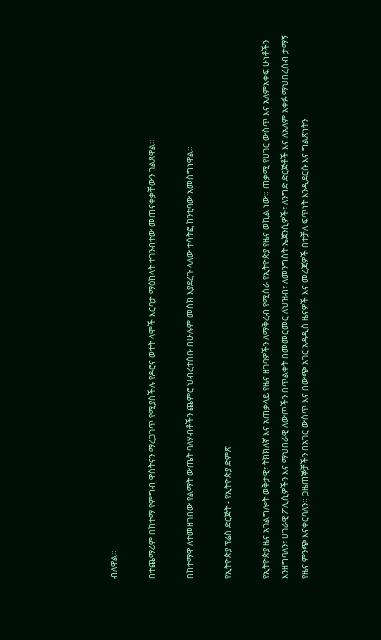ብለዋል።

በተጨማሪም በከተማ የምግብ ዋስትናን ማረጋገጥ የሚያስችሉ የዶሮና ወተት ላሞች እርባታ ማዕከላት ተገንብተው መጠናቀቃቸውን ገልጸዋል።

በከተማዋ ለተመዘገበው የልማት ውጤት ባለሃብቶችን ጨምሮ ህብረተሰቡ በሁሉም መስክ እያደረጉ ላለው ተሳትፎ ከንቲባው አመስግነዋል።

የኢትዮጵያ ፕሬስ ድርጅት - የኢትዮጵያ ድምጽ

የኢትዮጵያ ዜና አገልግሎት ወቅታዊ፣ ትክክለኛ እና አጠቃላይ የዜና ዘገባዎችን ለማቅረብ የሚሰራ የኢትዮጵያ የዜና ወኪል ነው። ጠቃሚ የሀገር ውስጥ እና አለምአቀፍ ሁነቶችን እንዘግባለን፣ ሀገራዊ ፖሊሲዎችን እና ማህበራዊ ለውጦችን በጥልቀት በመመርመር ለህዝብ፣ ለመንግስት ኤጀንሲዎች፣ ለንግድ ድርጅቶች እና ለአለም አቀፉ ማህበረሰብ ታማኝ የዜና ምንጭ እናቀርባለን። ጋዜጠኞቻችን በአገር ውስጥ እና በውጭ አገር አዳዲስ ዜናዎች እና መረጃዎች በተቻለ ፍጥነት እንዲደርሱ እና ግልጽነትን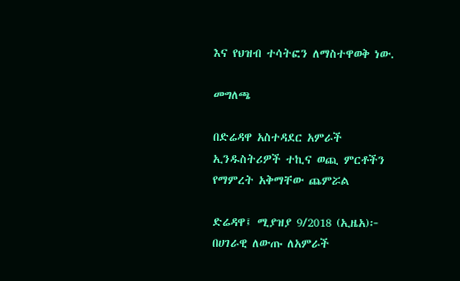እና የህዝብ ተሳትፎን ለማስተዋወቅ ነው.

መግለጫ

በድሬዳዋ አስተዳደር አምራች ኢንዱስትሪዎች ተኪና ወጪ ምርቶችን የማምረት አቅማቸው ጨምሯል

ድሬዳዋ፤ ሚያዝያ 9/2018 (ኢዜአ)፦ በሀገራዊ ለውጡ ለአምራች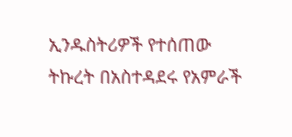ኢንዱስትሪዎች የተሰጠው ትኩረት በአስተዳደሩ የአምራች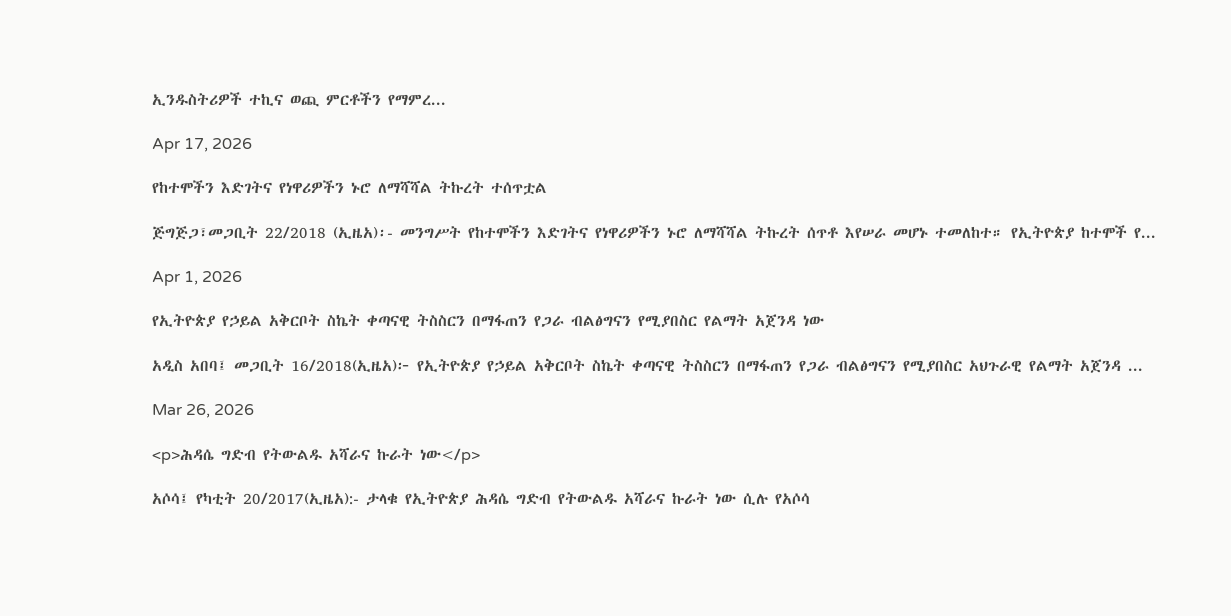ኢንዱስትሪዎች ተኪና ወጪ ምርቶችን የማምረ...

Apr 17, 2026

የከተሞችን እድገትና የነዋሪዎችን ኑሮ ለማሻሻል ትኩረት ተሰጥቷል

ጅግጅጋ፣መጋቢት 22/2018 (ኢዜአ)፡- መንግሥት የከተሞችን እድገትና የነዋሪዎችን ኑሮ ለማሻሻል ትኩረት ሰጥቶ እየሠራ መሆኑ ተመለከተ። የኢትዮጵያ ከተሞች የ...

Apr 1, 2026

የኢትዮጵያ የኃይል አቅርቦት ስኬት ቀጣናዊ ትስስርን በማፋጠን የጋራ ብልፅግናን የሚያበስር የልማት አጀንዳ ነው

አዲስ አበባ፤ መጋቢት 16/2018(ኢዜአ)፦ የኢትዮጵያ የኃይል አቅርቦት ስኬት ቀጣናዊ ትስስርን በማፋጠን የጋራ ብልፅግናን የሚያበስር አህጉራዊ የልማት አጀንዳ ...

Mar 26, 2026

<p>ሕዳሴ ግድብ የትውልዱ አሻራና ኩራት ነው</p>

አሶሳ፤ የካቲት 20/2017(ኢዜአ):- ታላቁ የኢትዮጵያ ሕዳሴ ግድብ የትውልዱ አሻራና ኩራት ነው ሲሉ የአሶሳ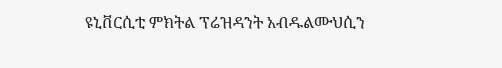ዩኒቨርሲቲ ምክትል ፕሬዝዳንት አብዱልሙህሲን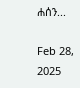ሐሰን...

Feb 28, 2025